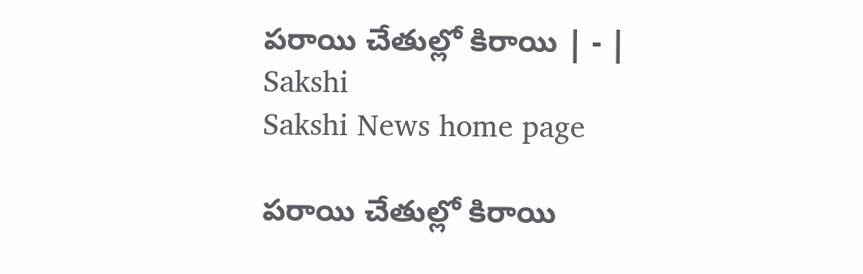పరాయి చేతుల్లో కిరాయి | - | Sakshi
Sakshi News home page

పరాయి చేతుల్లో కిరాయి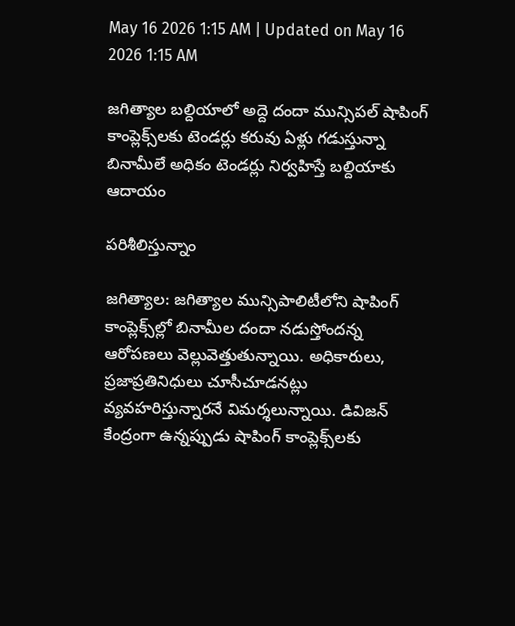May 16 2026 1:15 AM | Updated on May 16 2026 1:15 AM

జగిత్యాల బల్దియాలో అద్దె దందా మున్సిపల్‌ షాపింగ్‌ కాంప్లెక్స్‌లకు టెండర్లు కరువు ఏళ్లు గడుస్తున్నా బినామీలే అధికం టెండర్లు నిర్వహిస్తే బల్దియాకు ఆదాయం

పరిశీలిస్తున్నాం

జగిత్యాల: జగిత్యాల మున్సిపాలిటీలోని షాపింగ్‌ కాంప్లెక్స్‌ల్లో బినామీల దందా నడుస్తోందన్న ఆరోపణలు వెల్లువెత్తుతున్నాయి. అధికారులు, ప్రజాప్రతినిధులు చూసీచూడనట్లు వ్యవహరిస్తున్నారనే విమర్శలున్నాయి. డివిజన్‌ కేంద్రంగా ఉన్నప్పుడు షాపింగ్‌ కాంప్లెక్స్‌లకు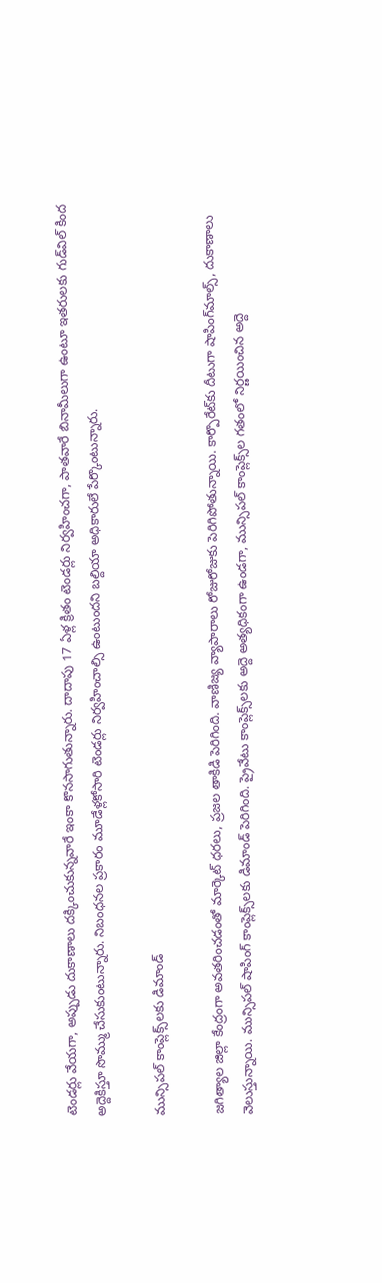టెండర్లు వేయగా, అప్పుడు దుకాణాలు దక్కించుకున్నవారే ఇంకా కొనసాగుతున్నారు. దాదాపు 17 ఏళ్ల క్రితం టెండర్లు నిర్వహించగా, పాతవారే బినామీలుగా ఉంటూ ఇతరులకు గుడ్‌విల్‌ కింద అద్దెకిస్తూ సొమ్ము చేసుకుంటున్నారు. నిబంధనల ప్రకారం మూడేళ్లకోసారి టెండర్లు నిర్వహించాల్సి ఉంటుందని బల్దియా అధికారులే పేర్కొంటున్నారు.

మున్సిపల్‌ కాంప్లెక్స్‌లకు డిమాండ్‌

జగిత్యాల జిల్లా కేంద్రంగా అవతరించడంతో మార్కెట్‌ ధరలు, ప్రజల తాకిడి పెరిగింది. వాణిజ్య వ్యాపారాలు రోజురోజుకు పెరిగిపోతున్నాయి. కార్పొరేట్‌కు దీటుగా షాపింగ్‌మాల్స్‌, దుకాణాలు వెలుస్తున్నాయి. మున్సిపల్‌ షాపింగ్‌ కాంప్లెక్స్‌లకు డిమాండ్‌ పెరిగింది. ప్రైవేటు కాంప్లెక్స్‌లకు అద్దె అత్యధికంగా ఉండగా, మున్సిపల్‌ కాంప్లెక్స్‌ల గతంలో నిర్ణయించిన అద్దె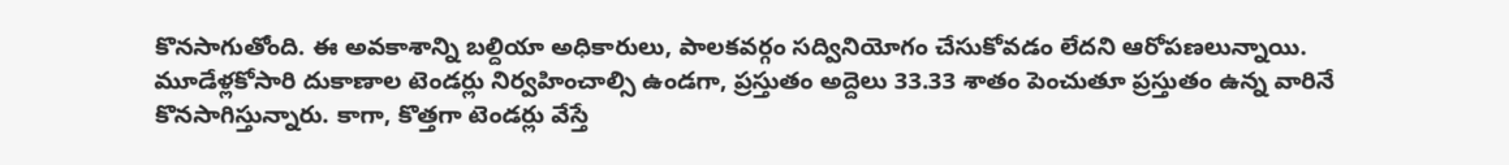కొనసాగుతోంది. ఈ అవకాశాన్ని బల్దియా అధికారులు, పాలకవర్గం సద్వినియోగం చేసుకోవడం లేదని ఆరోపణలున్నాయి. మూడేళ్లకోసారి దుకాణాల టెండర్లు నిర్వహించాల్సి ఉండగా, ప్రస్తుతం అద్దెలు 33.33 శాతం పెంచుతూ ప్రస్తుతం ఉన్న వారినే కొనసాగిస్తున్నారు. కాగా, కొత్తగా టెండర్లు వేస్తే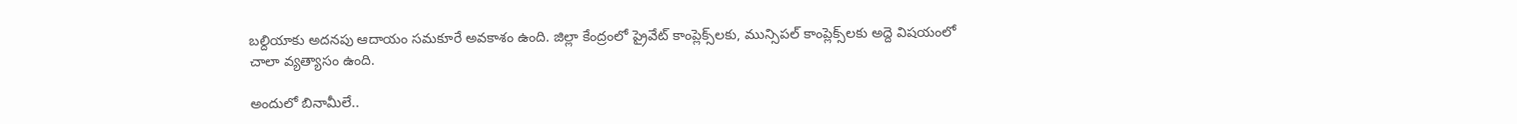బల్దియాకు అదనపు ఆదాయం సమకూరే అవకాశం ఉంది. జిల్లా కేంద్రంలో ప్రైవేట్‌ కాంప్లెక్స్‌లకు, మున్సిపల్‌ కాంప్లెక్స్‌లకు అద్దె విషయంలో చాలా వ్యత్యాసం ఉంది.

అందులో బినామీలే..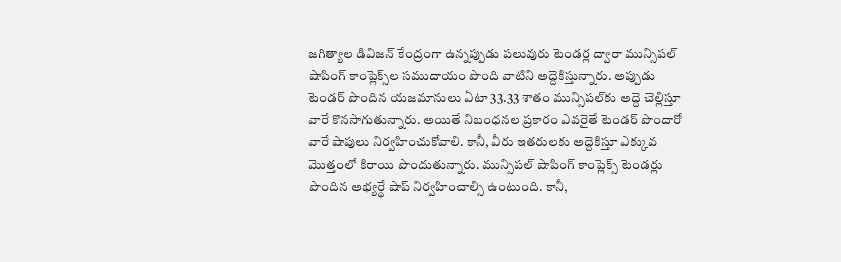జగిత్యాల డివిజన్‌ కేంద్రంగా ఉన్నప్పుడు పలువురు టెండర్ల ద్వారా మున్సిపల్‌ షాపింగ్‌ కాంప్లెక్స్‌ల సముదాయం పొంది వాటిని అద్దెకిస్తున్నారు. అప్పుడు టెండర్‌ పొందిన యజమానులు ఏటా 33.33 శాతం మున్సిపల్‌కు అద్దె చెల్లిస్తూ వారే కొనసాగుతున్నారు. అయితే నిబంధనల ప్రకారం ఎవరైతే టెండర్‌ పొందారో వారే షాపులు నిర్వహించుకోవాలి. కానీ, వీరు ఇతరులకు అద్దెకిస్తూ ఎక్కువ మొత్తంలో కిరాయి పొందుతున్నారు. మున్సిపల్‌ షాపింగ్‌ కాంప్లెక్స్‌ టెండర్లు పొందిన అభ్యర్థే షాప్‌ నిర్వహించాల్సి ఉంటుంది. కానీ,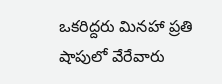ఒకరిద్దరు మినహా ప్రతి షాపులో వేరేవారు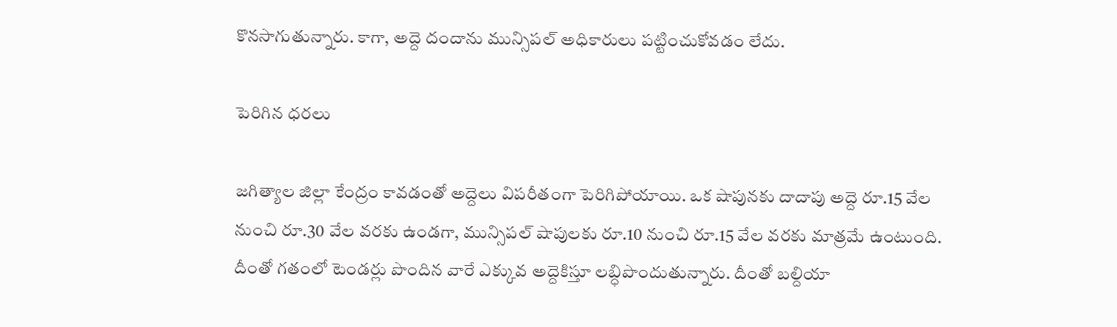కొనసాగుతున్నారు. కాగా, అద్దె దందాను మున్సిపల్‌ అధికారులు పట్టించుకోవడం లేదు.

పెరిగిన ధరలు

జగిత్యాల జిల్లా కేంద్రం కావడంతో అద్దెలు విపరీతంగా పెరిగిపోయాయి. ఒక షాపునకు దాదాపు అద్దె రూ.15 వేల నుంచి రూ.30 వేల వరకు ఉండగా, మున్సిపల్‌ షాపులకు రూ.10 నుంచి రూ.15 వేల వరకు మాత్రమే ఉంటుంది. దీంతో గతంలో టెండర్లు పొందిన వారే ఎక్కువ అద్దెకిస్తూ లబ్ధిపొందుతున్నారు. దీంతో బల్దియా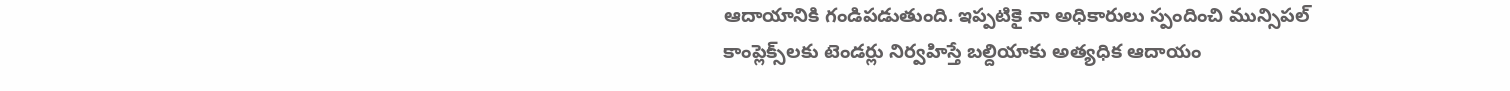ఆదాయానికి గండిపడుతుంది. ఇప్పటికై నా అధికారులు స్పందించి మున్సిపల్‌ కాంప్లెక్స్‌లకు టెండర్లు నిర్వహిస్తే బల్దియాకు అత్యధిక ఆదాయం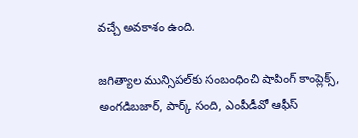వచ్చే అవకాశం ఉంది.

జగిత్యాల మున్సిపల్‌కు సంబంధించి షాపింగ్‌ కాంప్లెక్స్‌, అంగడిబజార్‌, పార్క్‌ సంది, ఎంపీడీవో ఆఫీస్‌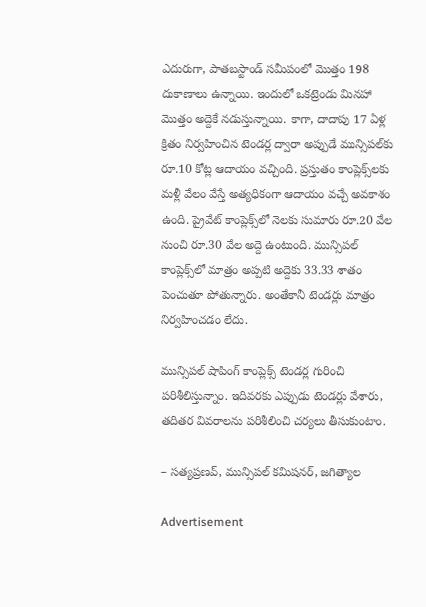ఎదురుగా, పాతబస్టాండ్‌ సమీపంలో మొత్తం 198 దుకాణాలు ఉన్నాయి. ఇందులో ఒకట్రెండు మినహా మొత్తం అద్దెకే నడుస్తున్నాయి. కాగా, దాదాపు 17 ఏళ్ల క్రితం నిర్వహించిన టెండర్ల ద్వారా అప్పుడే మున్సిపల్‌కు రూ.10 కోట్ల ఆదాయం వచ్చింది. ప్రస్తుతం కాంప్లెక్స్‌లకు మళ్లీ వేలం వేస్తే అత్యధికంగా ఆదాయం వచ్చే అవకాశం ఉంది. ప్రైవేట్‌ కాంప్లెక్స్‌లో నెలకు సుమారు రూ.20 వేల నుంచి రూ.30 వేల అద్దె ఉంటుంది. మున్సిపల్‌ కాంప్లెక్స్‌లో మాత్రం అప్పటి అద్దెకు 33.33 శాతం పెంచుతూ పోతున్నారు. అంతేకానీ టెండర్లు మాత్రం నిర్వహించడం లేదు.

మున్సిపల్‌ షాపింగ్‌ కాంప్లెక్స్‌ టెండర్ల గురించి పరిశీలిస్తున్నాం. ఇదివరకు ఎప్పుడు టెండర్లు వేశారు, తదితర వివరాలను పరిశీలించి చర్యలు తీసుకుంటాం.

– సత్యప్రణవ్‌, మున్సిపల్‌ కమిషనర్‌, జగిత్యాల

Advertisement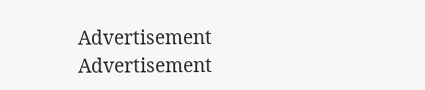Advertisement
Advertisement